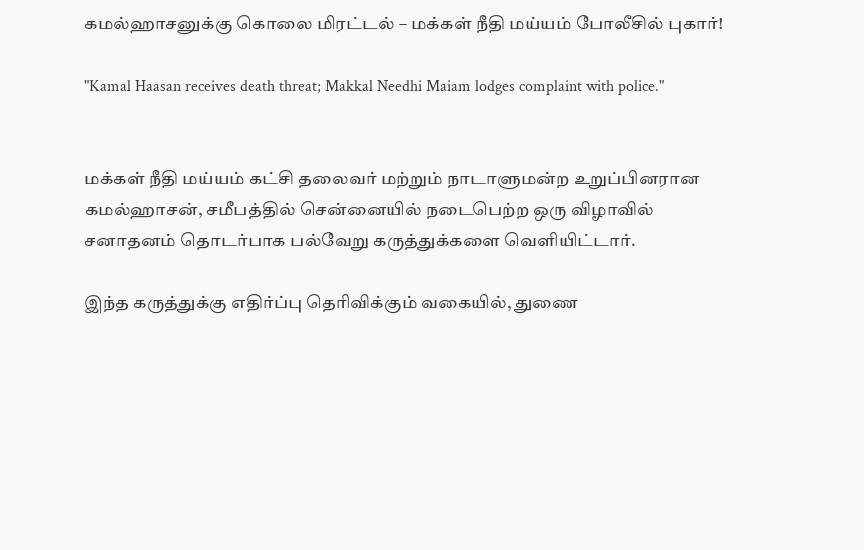கமல்ஹாசனுக்கு கொலை மிரட்டல் – மக்கள் நீதி மய்யம் போலீசில் புகார்!

"Kamal Haasan receives death threat; Makkal Needhi Maiam lodges complaint with police."


மக்கள் நீதி மய்யம் கட்சி தலைவர் மற்றும் நாடாளுமன்ற உறுப்பினரான கமல்ஹாசன், சமீபத்தில் சென்னையில் நடைபெற்ற ஒரு விழாவில் சனாதனம் தொடர்பாக பல்வேறு கருத்துக்களை வெளியிட்டார்.

இந்த கருத்துக்கு எதிர்ப்பு தெரிவிக்கும் வகையில், துணை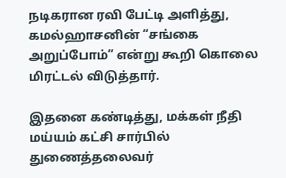நடிகரான ரவி பேட்டி அளித்து, கமல்ஹாசனின் “சங்கை அறுப்போம்” என்று கூறி கொலை மிரட்டல் விடுத்தார்.

இதனை கண்டித்து, மக்கள் நீதி மய்யம் கட்சி சார்பில் துணைத்தலைவர்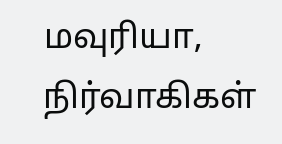மவுரியா, நிர்வாகிகள்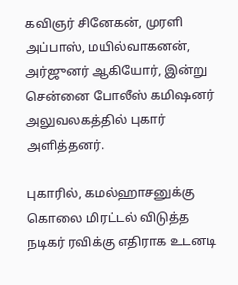கவிஞர் சினேகன், முரளி அப்பாஸ், மயில்வாகனன், அர்ஜுனர் ஆகியோர், இன்று சென்னை போலீஸ் கமிஷனர் அலுவலகத்தில் புகார் அளித்தனர்.

புகாரில், கமல்ஹாசனுக்கு கொலை மிரட்டல் விடுத்த நடிகர் ரவிக்கு எதிராக உடனடி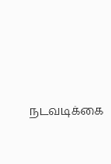நடவடிக்கை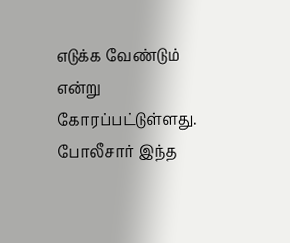எடுக்க வேண்டும் என்று கோரப்பட்டுள்ளது. போலீசார் இந்த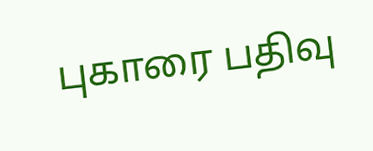புகாரை பதிவு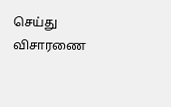செய்து விசாரணை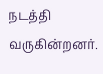நடத்தி வருகின்றனர்.